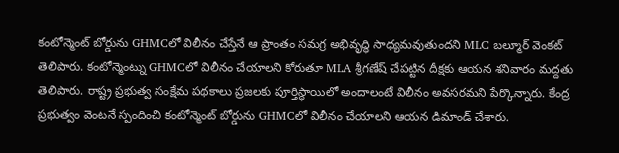కంటోన్మెంట్ బోర్డును GHMCలో విలీనం చేస్తేనే ఆ ప్రాంతం సమగ్ర అభివృద్ధి సాధ్యమవుతుందని MLC బల్మూర్ వెంకట్ తెలిపారు. కంటోన్మెంట్ను GHMCలో విలీనం చేయాలని కోరుతూ MLA శ్రీగణేష్ చేపట్టిన దీక్షకు ఆయన శనివారం మద్దతు తెలిపారు. రాష్ట్ర ప్రభుత్వ సంక్షేమ పథకాలు ప్రజలకు పూర్తిస్థాయిలో అందాలంటే విలీనం అవసరమని పేర్కొన్నారు. కేంద్ర ప్రభుత్వం వెంటనే స్పందించి కంటోన్మెంట్ బోర్డును GHMCలో విలీనం చేయాలని ఆయన డిమాండ్ చేశారు.